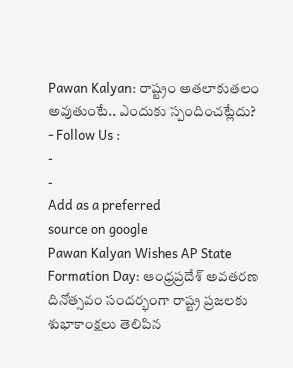Pawan Kalyan: రాష్ట్రం అతలాకుతలం అవుతుంటే.. ఎందుకు స్పందించట్లేదు?
- Follow Us :
-
-
Add as a preferred
source on google
Pawan Kalyan Wishes AP State Formation Day: ఆంధ్రప్రదేశ్ అవతరణ దినోత్సవం సందర్భంగా రాష్ట్ర ప్రజలకు శుభాకాంక్షలు తెలిపిన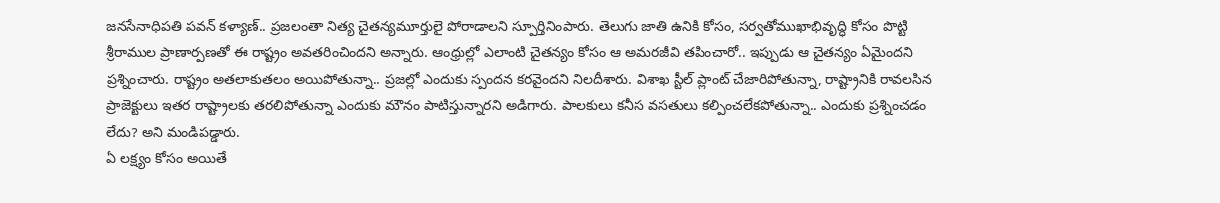జనసేనాధిపతి పవన్ కళ్యాణ్.. ప్రజలంతా నిత్య చైతన్యమూర్తులై పోరాడాలని స్పూర్తినింపారు. తెలుగు జాతి ఉనికి కోసం, సర్వతోముఖాభివృద్ధి కోసం పొట్టి శ్రీరాముల ప్రాణార్పణతో ఈ రాష్ట్రం అవతరించిందని అన్నారు. ఆంధ్రుల్లో ఎలాంటి చైతన్యం కోసం ఆ అమరజీవి తపించారో.. ఇప్పుడు ఆ చైతన్యం ఏమైందని ప్రశ్నించారు. రాష్ట్రం అతలాకుతలం అయిపోతున్నా.. ప్రజల్లో ఎందుకు స్పందన కరవైందని నిలదీశారు. విశాఖ స్టీల్ ప్లాంట్ చేజారిపోతున్నా, రాష్ట్రానికి రావలసిన ప్రాజెక్టులు ఇతర రాష్ట్రాలకు తరలిపోతున్నా ఎందుకు మౌనం పాటిస్తున్నారని అడిగారు. పాలకులు కనీస వసతులు కల్పించలేకపోతున్నా.. ఎందుకు ప్రశ్నించడం లేదు? అని మండిపడ్డారు.
ఏ లక్ష్యం కోసం అయితే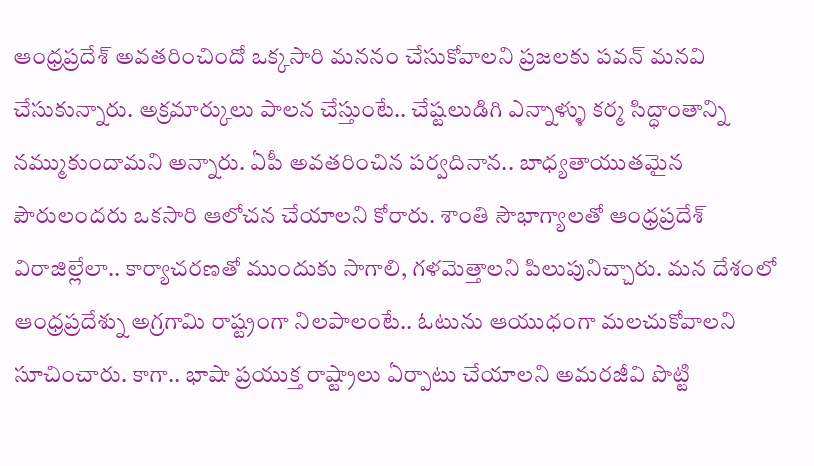ఆంధ్రప్రదేశ్ అవతరించిందో ఒక్కసారి మననం చేసుకోవాలని ప్రజలకు పవన్ మనవి చేసుకున్నారు. అక్రమార్కులు పాలన చేస్తుంటే.. చేష్టలుడిగి ఎన్నాళ్ళు కర్మ సిద్ధాంతాన్ని నమ్ముకుందామని అన్నారు. ఏపీ అవతరించిన పర్వదినాన.. బాధ్యతాయుతమైన పౌరులందరు ఒకసారి ఆలోచన చేయాలని కోరారు. శాంతి సౌభాగ్యాలతో ఆంధ్రప్రదేశ్ విరాజిల్లేలా.. కార్యాచరణతో ముందుకు సాగాలి, గళమెత్తాలని పిలుపునిచ్చారు. మన దేశంలో ఆంధ్రప్రదేశ్ను అగ్రగామి రాష్ట్రంగా నిలపాలంటే.. ఓటును ఆయుధంగా మలచుకోవాలని సూచించారు. కాగా.. భాషా ప్రయుక్త రాష్ట్రాలు ఏర్పాటు చేయాలని అమరజీవి పొట్టి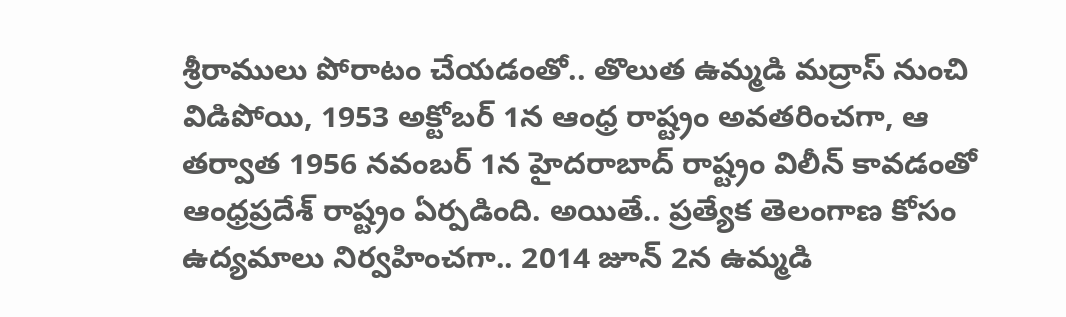శ్రీరాములు పోరాటం చేయడంతో.. తొలుత ఉమ్మడి మద్రాస్ నుంచి విడిపోయి, 1953 అక్టోబర్ 1న ఆంధ్ర రాష్ట్రం అవతరించగా, ఆ తర్వాత 1956 నవంబర్ 1న హైదరాబాద్ రాష్ట్రం విలీన్ కావడంతో ఆంధ్రప్రదేశ్ రాష్ట్రం ఏర్పడింది. అయితే.. ప్రత్యేక తెలంగాణ కోసం ఉద్యమాలు నిర్వహించగా.. 2014 జూన్ 2న ఉమ్మడి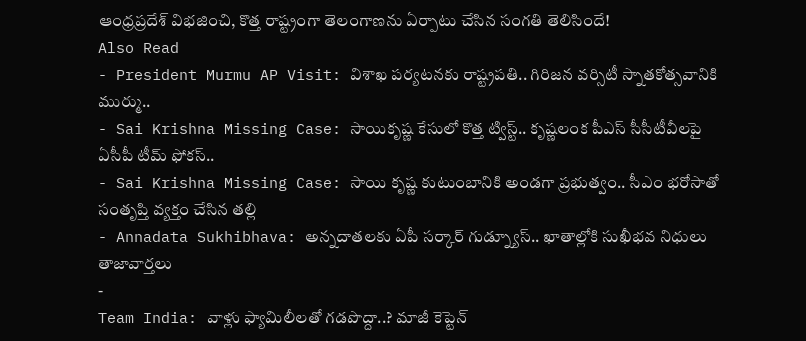ఆంధ్రప్రదేశ్ విభజించి, కొత్త రాష్ట్రంగా తెలంగాణను ఏర్పాటు చేసిన సంగతి తెలిసిందే!
Also Read
- President Murmu AP Visit: విశాఖ పర్యటనకు రాష్ట్రపతి.. గిరిజన వర్సిటీ స్నాతకోత్సవానికి ముర్ము..
- Sai Krishna Missing Case: సాయికృష్ణ కేసులో కొత్త ట్విస్ట్.. కృష్ణలంక పీఎస్ సీసీటీవీలపై ఏసీపీ టీమ్ ఫోకస్..
- Sai Krishna Missing Case: సాయి కృష్ణ కుటుంబానికి అండగా ప్రభుత్వం.. సీఎం భరోసాతో సంతృప్తి వ్యక్తం చేసిన తల్లి
- Annadata Sukhibhava: అన్నదాతలకు ఏపీ సర్కార్ గుడ్న్యూస్.. ఖాతాల్లోకి సుఖీభవ నిధులు
తాజావార్తలు
-
Team India: వాళ్లు ఫ్యామిలీలతో గడపొద్దా..? మాజీ కెప్టెన్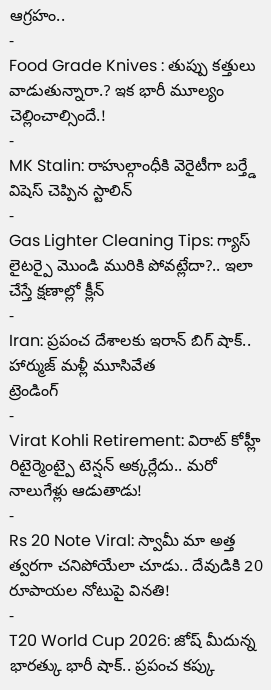ఆగ్రహం..
-
Food Grade Knives : తుప్పు కత్తులు వాడుతున్నారా.? ఇక భారీ మూల్యం చెల్లించాల్సిందే.!
-
MK Stalin: రాహుల్గాంధీకి వెరైటీగా బర్త్డే విషెస్ చెప్పిన స్టాలిన్
-
Gas Lighter Cleaning Tips: గ్యాస్ లైటర్పై మొండి మురికి పోవట్లేదా?.. ఇలా చేస్తే క్షణాల్లో క్లీన్
-
Iran: ప్రపంచ దేశాలకు ఇరాన్ బిగ్ షాక్.. హార్ముజ్ మళ్లీ మూసివేత
ట్రెండింగ్
-
Virat Kohli Retirement: విరాట్ కోహ్లీ రిటైర్మెంట్పై టెన్షన్ అక్కర్లేదు.. మరో నాలుగేళ్లు ఆడుతాడు!
-
Rs 20 Note Viral: స్వామీ మా అత్త త్వరగా చనిపోయేలా చూడు.. దేవుడికి 20 రూపాయల నోటుపై వినతి!
-
T20 World Cup 2026: జోష్ మీదున్న భారత్కు భారీ షాక్.. ప్రపంచ కప్కు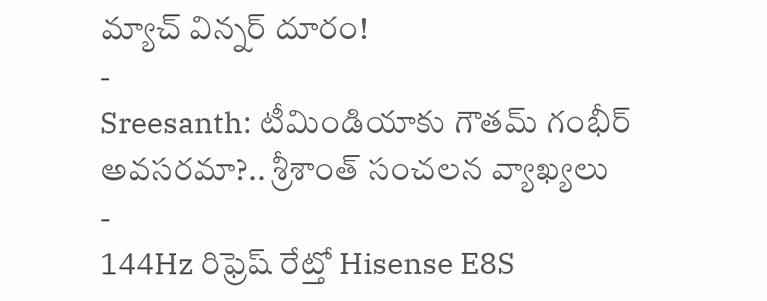మ్యాచ్ విన్నర్ దూరం!
-
Sreesanth: టీమిండియాకు గౌతమ్ గంభీర్ అవసరమా?.. శ్రీశాంత్ సంచలన వ్యాఖ్యలు
-
144Hz రిఫ్రెష్ రేట్తో Hisense E8S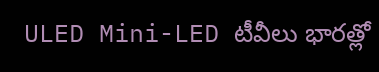ULED Mini-LED టీవీలు భారత్లో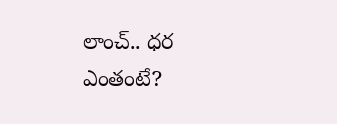లాంచ్.. ధర ఎంతంటే?